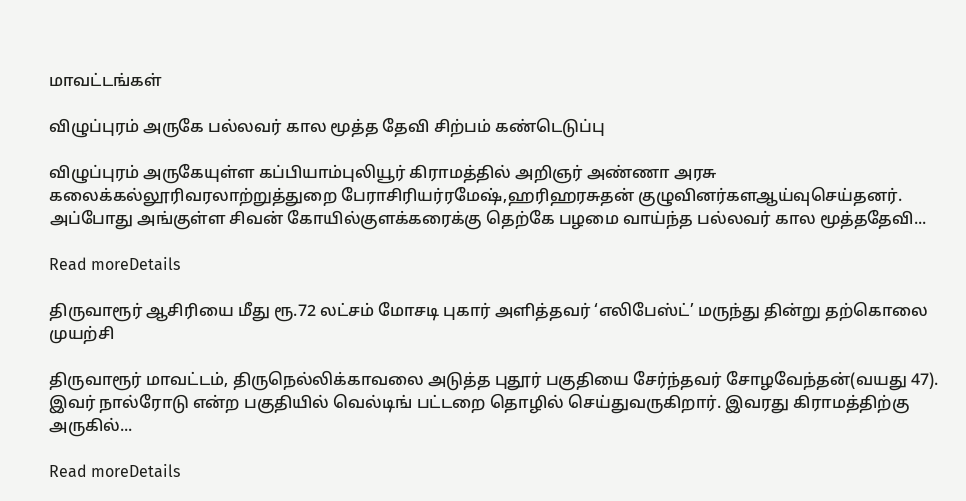மாவட்டங்கள்

விழுப்புரம் அருகே பல்லவர் கால மூத்த தேவி சிற்பம் கண்டெடுப்பு

விழுப்புரம் அருகேயுள்ள கப்பியாம்புலியூர் கிராமத்தில் அறிஞர் அண்ணா அரசு கலைக்கல்லூரிவரலாற்றுத்துறை பேராசிரியர்ரமேஷ்,ஹரிஹரசுதன் குழுவினர்களஆய்வுசெய்தனர். அப்போது அங்குள்ள சிவன் கோயில்குளக்கரைக்கு தெற்கே பழமை வாய்ந்த பல்லவர் கால மூத்ததேவி...

Read moreDetails

திருவாரூர் ஆசிரியை மீது ரூ.72 லட்சம் மோசடி புகார் அளித்தவர் ‘எலிபேஸ்ட்’ மருந்து தின்று தற்கொலை முயற்சி

திருவாரூர் மாவட்டம், திருநெல்லிக்காவலை அடுத்த புதூர் பகுதியை சேர்ந்தவர் சோழவேந்தன்(வயது 47). இவர் நால்ரோடு என்ற பகுதியில் வெல்டிங் பட்டறை தொழில் செய்துவருகிறார். இவரது கிராமத்திற்கு அருகில்...

Read moreDetails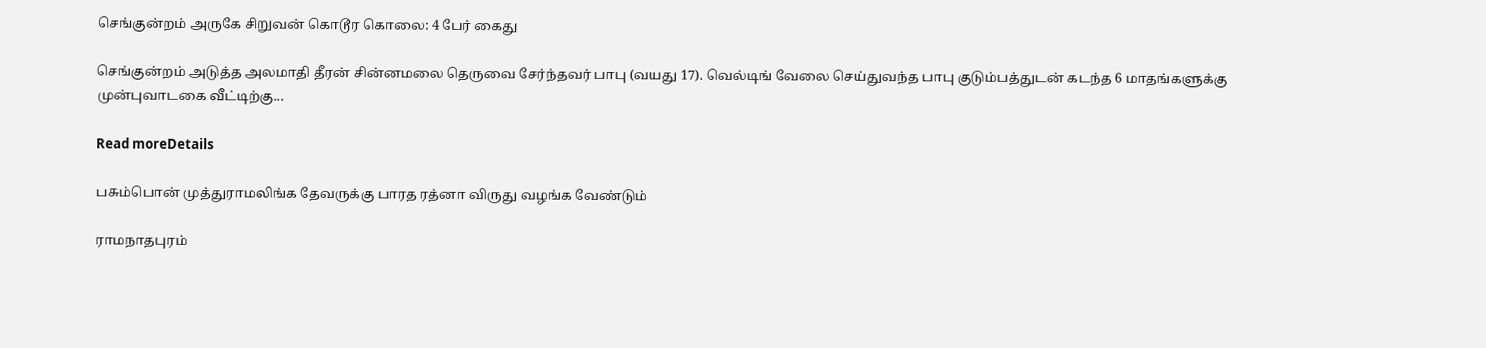செங்குன்றம் அருகே சிறுவன் கொடூர கொலை: 4 பேர் கைது

செங்குன்றம் அடுத்த அலமாதி தீரன் சின்னமலை தெருவை சேர்ந்தவர் பாபு (வயது 17). வெல்டிங் வேலை செய்துவந்த பாபு குடும்பத்துடன் கடந்த 6 மாதங்களுக்கு முன்புவாடகை வீட்டிற்கு...

Read moreDetails

பசும்பொன் முத்துராமலிங்க தேவருக்கு பாரத ரத்னா விருது வழங்க வேண்டும்

ராமநாதபுரம்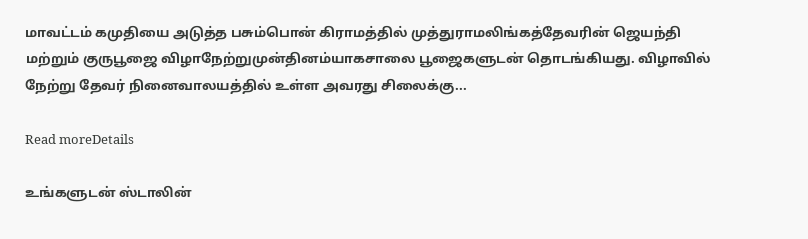மாவட்டம் கமுதியை அடுத்த பசும்பொன் கிராமத்தில் முத்துராமலிங்கத்தேவரின் ஜெயந்தி மற்றும் குருபூஜை விழாநேற்றுமுன்தினம்யாகசாலை பூஜைகளுடன் தொடங்கியது. விழாவில் நேற்று தேவர் நினைவாலயத்தில் உள்ள அவரது சிலைக்கு...

Read moreDetails

உங்களுடன் ஸ்டாலின்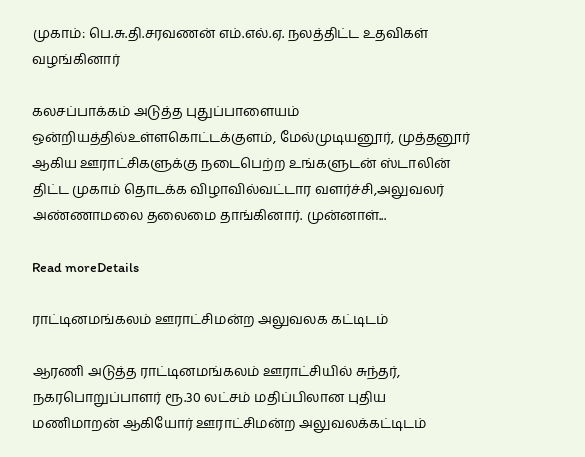முகாம்: பெ.சு.தி.சரவணன் எம்.எல்.ஏ. நலத்திட்ட உதவிகள் வழங்கினார்

கலசப்பாக்கம் அடுத்த புதுப்பாளையம் ஒன்றியத்தில்உள்ளகொட்டக்குளம், மேல்முடியனூர், முத்தனூர் ஆகிய ஊராட்சிகளுக்கு நடைபெற்ற உங்களுடன் ஸ்டாலின் திட்ட முகாம் தொடக்க விழாவில்வட்டார வளர்ச்சி,அலுவலர் அண்ணாமலை தலைமை தாங்கினார். முன்னாள்...

Read moreDetails

ராட்டினமங்கலம் ஊராட்சிமன்ற அலுவலக கட்டிடம்

ஆரணி அடுத்த ராட்டினமங்கலம் ஊராட்சியில் சுந்தர், நகரபொறுப்பாளர் ரூ.30 லட்சம் மதிப்பிலான புதிய மணிமாறன் ஆகியோர் ஊராட்சிமன்ற அலுவலக்கட்டிடம்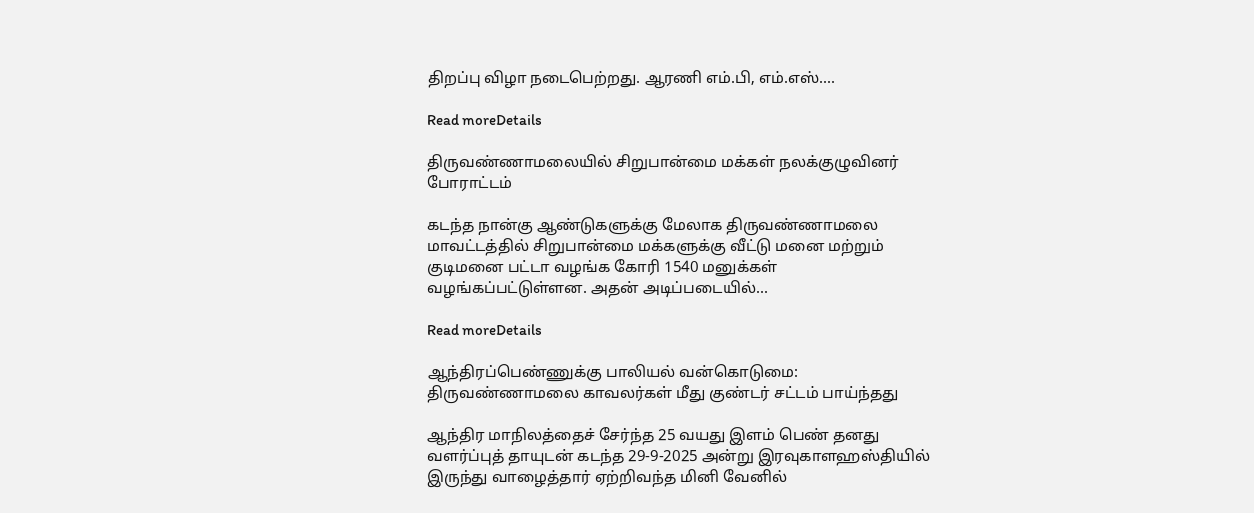திறப்பு விழா நடைபெற்றது. ஆரணி எம்.பி, எம்.எஸ்....

Read moreDetails

திருவண்ணாமலையில் சிறுபான்மை மக்கள் நலக்குழுவினர் போராட்டம்

கடந்த நான்கு ஆண்டுகளுக்கு மேலாக திருவண்ணாமலை மாவட்டத்தில் சிறுபான்மை மக்களுக்கு வீட்டு மனை மற்றும் குடிமனை பட்டா வழங்க கோரி 1540 மனுக்கள் வழங்கப்பட்டுள்ளன. அதன் அடிப்படையில்...

Read moreDetails

ஆந்திரப்பெண்ணுக்கு பாலியல் வன்கொடுமை: திருவண்ணாமலை காவலர்கள் மீது குண்டர் சட்டம் பாய்ந்தது

ஆந்திர மாநிலத்தைச் சேர்ந்த 25 வயது இளம் பெண் தனது வளர்ப்புத் தாயுடன் கடந்த 29-9-2025 அன்று இரவுகாளஹஸ்தியில் இருந்து வாழைத்தார் ஏற்றிவந்த மினி வேனில்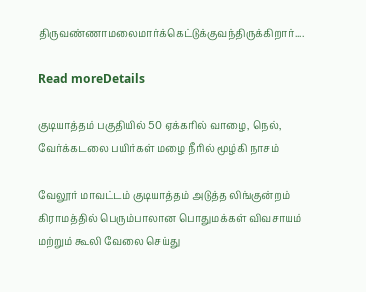திருவண்ணாமலைமார்க்கெட்டுக்குவந்திருக்கிறார்....

Read moreDetails

குடியாத்தம் பகுதியில் 50 ஏக்கரில் வாழை, நெல், வேர்க்கடலை பயிர்கள் மழை நீரில் மூழ்கி நாசம்

வேலூர் மாவட்டம் குடியாத்தம் அடுத்த லிங்குன்றம் கிராமத்தில் பெரும்பாலான பொதுமக்கள் விவசாயம் மற்றும் கூலி வேலை செய்து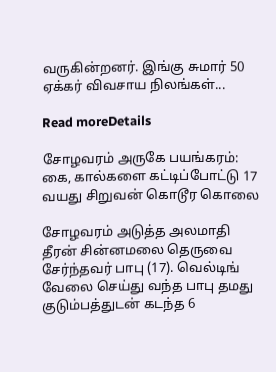வருகின்றனர். இங்கு சுமார் 50 ஏக்கர் விவசாய நிலங்கள்...

Read moreDetails

சோழவரம் அருகே பயங்கரம்: கை, கால்களை கட்டிப்போட்டு 17 வயது சிறுவன் கொடூர கொலை

சோழவரம் அடுத்த அலமாதி தீரன் சின்னமலை தெருவை சேர்ந்தவர் பாபு (17). வெல்டிங் வேலை செய்து வந்த பாபு தமது குடும்பத்துடன் கடந்த 6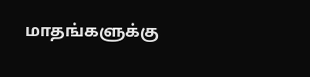மாதங்களுக்கு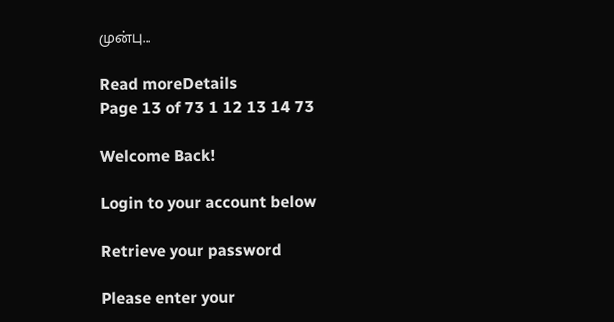முன்பு...

Read moreDetails
Page 13 of 73 1 12 13 14 73

Welcome Back!

Login to your account below

Retrieve your password

Please enter your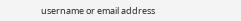username or email address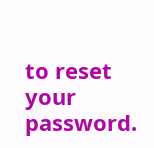to reset your password.